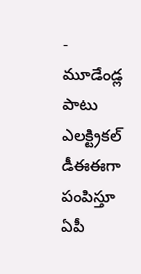- మూడేండ్ల పాటు ఎలక్ట్రికల్ డీఈఈగా పంపిస్తూ ఏపీ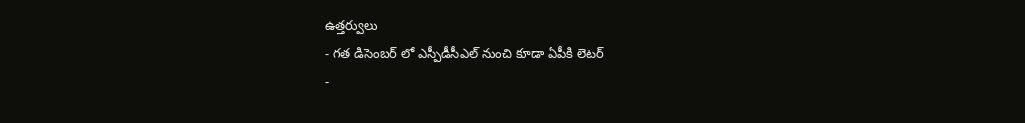ఉత్తర్వులు
- గత డిసెంబర్ లో ఎస్పీడీసీఎల్ నుంచి కూడా ఏపీకి లెటర్
-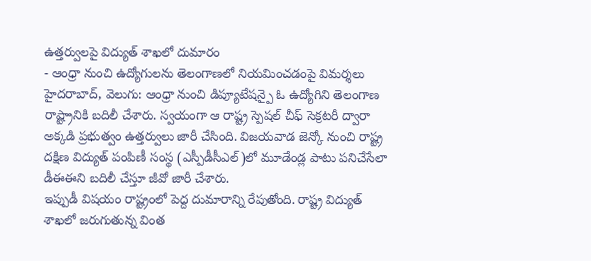ఉత్తర్వులపై విద్యుత్ శాఖలో దుమారం
- ఆంధ్రా నుంచి ఉద్యోగులను తెలంగాణలో నియమించడంపై విమర్శలు
హైదరాబాద్, వెలుగు: ఆంధ్రా నుంచి డిప్యూటేషన్పై ఓ ఉద్యోగిని తెలంగాణ రాష్ట్రానికి బదిలీ చేశారు. స్వయంగా ఆ రాష్ట్ర స్పెషల్ చీఫ్ సెక్రటరీ ద్వారా అక్కడి ప్రభుత్వం ఉత్తర్వులు జారీ చేసింది. విజయవాడ జెన్కో నుంచి రాష్ట్ర దక్షిణ విద్యుత్ పంపిణీ సంస్థ (ఎస్పీడీసీఎల్)లో మూడేండ్ల పాటు పనిచేసేలా డీఈఈని బదిలీ చేస్తూ జీవో జారీ చేశారు.
ఇప్పుడీ విషయం రాష్ట్రంలో పెద్ద దుమారాన్ని రేపుతోంది. రాష్ట్ర విద్యుత్ శాఖలో జరుగుతున్న వింత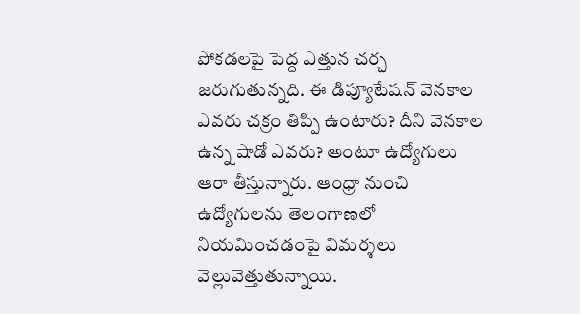పోకడలపై పెద్ద ఎత్తున చర్చ జరుగుతున్నది. ఈ డిప్యూటేషన్ వెనకాల ఎవరు చక్రం తిప్పి ఉంటారు? దీని వెనకాల ఉన్న షాడో ఎవరు? అంటూ ఉద్యోగులు ఆరా తీస్తున్నారు. ఆంధ్రా నుంచి ఉద్యోగులను తెలంగాణలో నియమించడంపై విమర్శలు వెల్లువెత్తుతున్నాయి.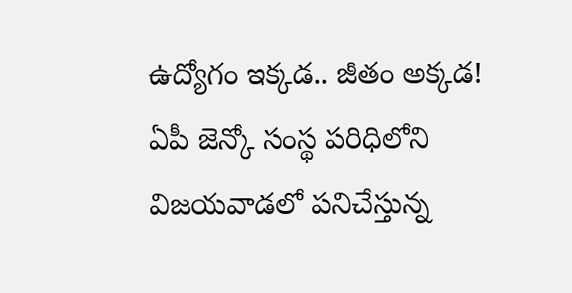ఉద్యోగం ఇక్కడ.. జీతం అక్కడ!
ఏపీ జెన్కో సంస్థ పరిధిలోని విజయవాడలో పనిచేస్తున్న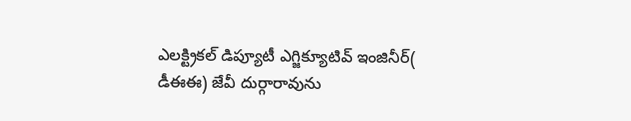ఎలక్ట్రికల్ డిప్యూటీ ఎగ్జిక్యూటివ్ ఇంజినీర్( డీఈఈ) జేవీ దుర్గారావును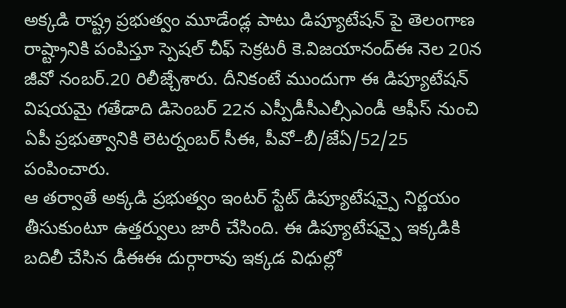అక్కడి రాష్ట్ర ప్రభుత్వం మూడేండ్ల పాటు డిప్యూటేషన్ పై తెలంగాణ రాష్ట్రానికి పంపిస్తూ స్పెషల్ చీఫ్ సెక్రటరీ కె.విజయానంద్ఈ నెల 20న జీవో నంబర్.20 రిలీజ్చేశారు. దీనికంటే ముందుగా ఈ డిప్యూటేషన్ విషయమై గతేడాది డిసెంబర్ 22న ఎస్పీడీసీఎల్సీఎండీ ఆఫీస్ నుంచి ఏపీ ప్రభుత్వానికి లెటర్నంబర్ సీఈ, పీవో–బీ/జేఏ/52/25 పంపించారు.
ఆ తర్వాతే అక్కడి ప్రభుత్వం ఇంటర్ స్టేట్ డిప్యూటేషన్పై నిర్ణయం తీసుకుంటూ ఉత్తర్వులు జారీ చేసింది. ఈ డిప్యూటేషన్పై ఇక్కడికి బదిలీ చేసిన డీఈఈ దుర్గారావు ఇక్కడ విధుల్లో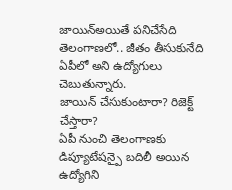జాయిన్అయితే పనిచేసేది తెలంగాణలో.. జీతం తీసుకునేది ఏపీలో అని ఉద్యోగులు చెబుతున్నారు.
జాయిన్ చేసుకుంటారా? రిజెక్ట్ చేస్తారా?
ఏపీ నుంచి తెలంగాణకు డిప్యూటేషన్పై బదిలీ అయిన ఉద్యోగిని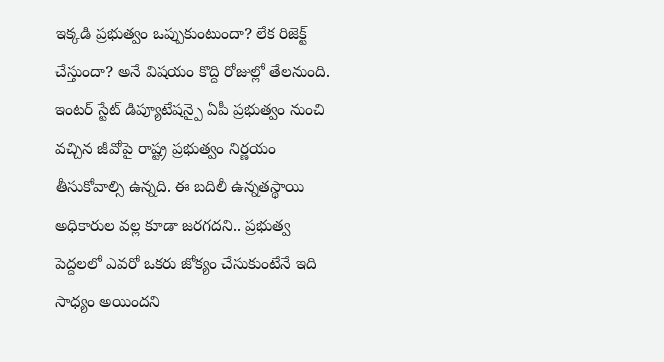ఇక్కడి ప్రభుత్వం ఒప్పుకుంటుందా? లేక రిజెక్ట్ చేస్తుందా? అనే విషయం కొద్ది రోజుల్లో తేలనుంది. ఇంటర్ స్టేట్ డిప్యూటేషన్పై ఏపీ ప్రభుత్వం నుంచి వచ్చిన జీవోపై రాష్ట్ర ప్రభుత్వం నిర్ణయం తీసుకోవాల్సి ఉన్నది. ఈ బదిలీ ఉన్నతస్థాయి అధికారుల వల్ల కూడా జరగదని.. ప్రభుత్వ పెద్దలలో ఎవరో ఒకరు జోక్యం చేసుకుంటేనే ఇది సాధ్యం అయిందని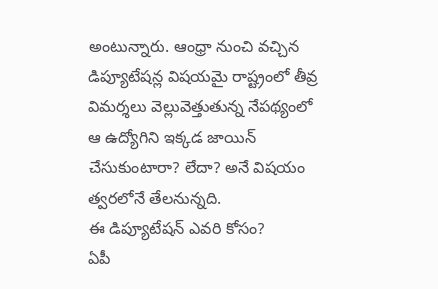అంటున్నారు. ఆంధ్రా నుంచి వచ్చిన డిప్యూటేషన్ల విషయమై రాష్ట్రంలో తీవ్ర విమర్శలు వెల్లువెత్తుతున్న నేపథ్యంలో ఆ ఉద్యోగిని ఇక్కడ జాయిన్ చేసుకుంటారా? లేదా? అనే విషయం త్వరలోనే తేలనున్నది.
ఈ డిప్యూటేషన్ ఎవరి కోసం?
ఏపీ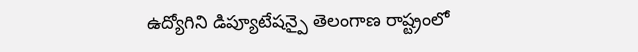ఉద్యోగిని డిప్యూటేషన్పై తెలంగాణ రాష్ట్రంలో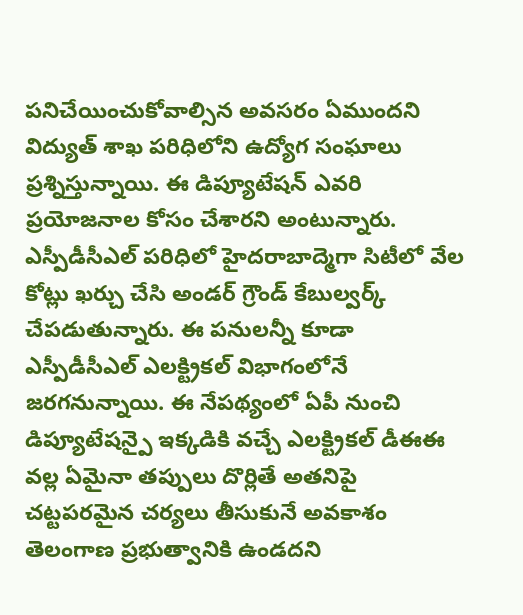పనిచేయించుకోవాల్సిన అవసరం ఏముందని విద్యుత్ శాఖ పరిధిలోని ఉద్యోగ సంఘాలు ప్రశ్నిస్తున్నాయి. ఈ డిప్యూటేషన్ ఎవరి ప్రయోజనాల కోసం చేశారని అంటున్నారు. ఎస్పీడీసీఎల్ పరిధిలో హైదరాబాద్మెగా సిటీలో వేల కోట్లు ఖర్చు చేసి అండర్ గ్రౌండ్ కేబుల్వర్క్ చేపడుతున్నారు. ఈ పనులన్నీ కూడా ఎస్పీడీసీఎల్ ఎలక్ట్రికల్ విభాగంలోనే జరగనున్నాయి. ఈ నేపథ్యంలో ఏపీ నుంచి డిప్యూటేషన్పై ఇక్కడికి వచ్చే ఎలక్ట్రికల్ డీఈఈ వల్ల ఏమైనా తప్పులు దొర్లితే అతనిపై చట్టపరమైన చర్యలు తీసుకునే అవకాశం తెలంగాణ ప్రభుత్వానికి ఉండదని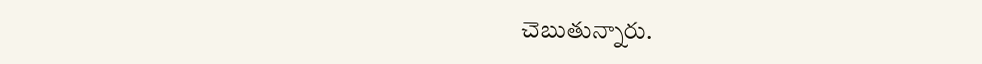చెబుతున్నారు.